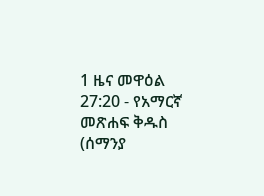1 ዜና መዋዕል 27:20 - የአማርኛ መጽሐፍ ቅዱስ (ሰማንያ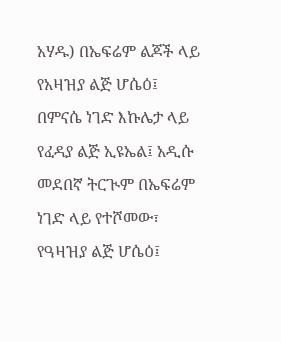አሃዱ) በኤፍሬም ልጆች ላይ የአዛዝያ ልጅ ሆሴዕ፤ በምናሴ ነገድ እኩሌታ ላይ የፈዳያ ልጅ ኢዩኤል፤ አዲሱ መደበኛ ትርጒም በኤፍሬም ነገድ ላይ የተሾመው፣ የዓዛዝያ ልጅ ሆሴዕ፤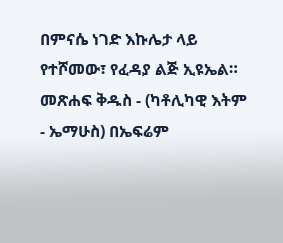በምናሴ ነገድ እኩሌታ ላይ የተሾመው፣ የፈዳያ ልጅ ኢዩኤል። መጽሐፍ ቅዱስ - (ካቶሊካዊ እትም - ኤማሁስ) በኤፍሬም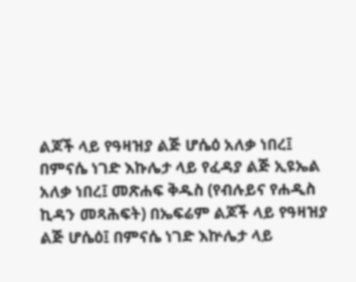ልጆች ላይ የዓዛዝያ ልጅ ሆሴዕ አለቃ ነበረ፤ በምናሴ ነገድ እኩሌታ ላይ የፈዳያ ልጅ ኢዩኤል አለቃ ነበረ፤ መጽሐፍ ቅዱስ (የብሉይና የሐዲስ ኪዳን መጻሕፍት) በኤፍሬም ልጆች ላይ የዓዛዝያ ልጅ ሆሴዕ፤ በምናሴ ነገድ እኵሌታ ላይ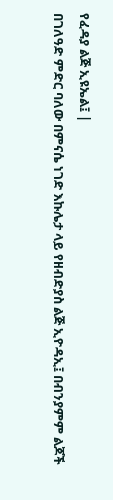የፈዳያ ልጅ ኢዩኤል፤ |
በገለዓድ ምድር ባለው በምናሴ ነገድ እኩሌታ ላይ የዘብድያስ ልጅ ኢዮዳኢ፤ በብንያምም ልጆች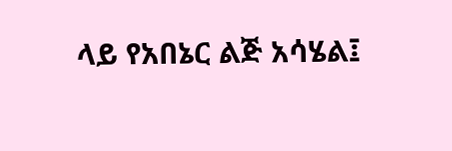ላይ የአበኔር ልጅ አሳሄል፤